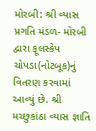મોરબી: શ્રી વ્યાસ પ્રગતિ મંડળ- મોરબી દ્વારા ફૂલસ્કેપ ચોપડા(નોટબૂક)નું વિતરણ કરવામાં આવ્યું છે. શ્રી મચ્છુકાંઠા વ્યાસ જ્ઞાતિ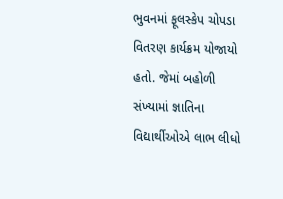ભુવનમાં ફૂલસ્કેપ ચોપડા વિતરણ કાર્યક્રમ યોજાયો હતો. જેમાં બહોળી સંખ્યામાં જ્ઞાતિના વિદ્યાર્થીઓએ લાભ લીધો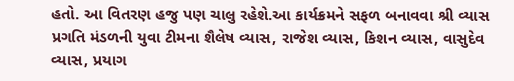હતો. આ વિતરણ હજુ પણ ચાલુ રહેશે.આ કાર્યક્રમને સફળ બનાવવા શ્રી વ્યાસ પ્રગતિ મંડળની યુવા ટીમના શૈલેષ વ્યાસ, રાજેશ વ્યાસ, કિશન વ્યાસ, વાસુદેવ વ્યાસ, પ્રયાગ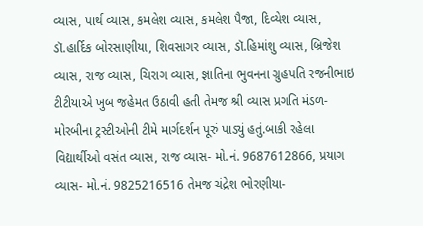વ્યાસ, પાર્થ વ્યાસ, કમલેશ વ્યાસ, કમલેશ પૈજા, દિવ્યેશ વ્યાસ, ડૉ.હાર્દિક બોરસાણીયા, શિવસાગર વ્યાસ, ડૉ.હિમાંશુ વ્યાસ, બ્રિજેશ વ્યાસ, રાજ વ્યાસ, ચિરાગ વ્યાસ, જ્ઞાતિના ભુવનના ગ્રુહપતિ રજનીભાઇ ટીટીયાએ ખુબ જહેમત ઉઠાવી હતી તેમજ શ્રી વ્યાસ પ્રગતિ મંડળ- મોરબીના ટ્રસ્ટીઓની ટીમે માર્ગદર્શન પૂરું પાડ્યું હતું.બાકી રહેલા વિદ્યાર્થીઓ વસંત વ્યાસ, રાજ વ્યાસ- મો.નં. 9687612866, પ્રયાગ વ્યાસ- મો.નં. 9825216516 તેમજ ચંદ્રેશ ભોરણીયા-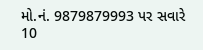મો.નં. 9879879993 પર સવારે 10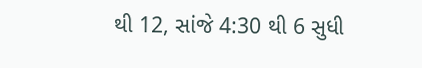થી 12, સાંજે 4:30 થી 6 સુધી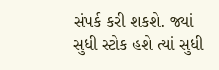સંપર્ક કરી શકશે. જ્યાં સુધી સ્ટોક હશે ત્યાં સુધી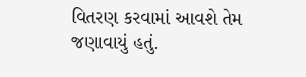વિતરણ કરવામાં આવશે તેમ જણાવાયું હતું.